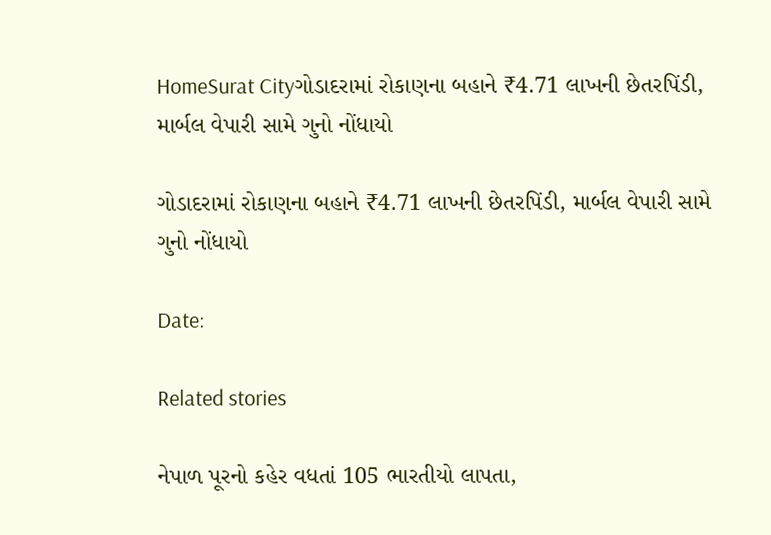HomeSurat Cityગોડાદરામાં રોકાણના બહાને ₹4.71 લાખની છેતરપિંડી, માર્બલ વેપારી સામે ગુનો નોંધાયો

ગોડાદરામાં રોકાણના બહાને ₹4.71 લાખની છેતરપિંડી, માર્બલ વેપારી સામે ગુનો નોંધાયો

Date:

Related stories

નેપાળ પૂરનો કહેર વધતાં 105 ભારતીયો લાપતા,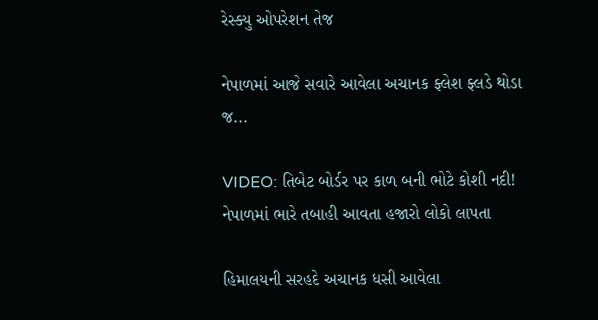રેસ્ક્યુ ઓપરેશન તેજ

નેપાળમાં આજે સવારે આવેલા અચાનક ફ્લેશ ફ્લડે થોડા જ...

VIDEO: તિબેટ બોર્ડર પર કાળ બની ભોટે કોશી નદી! નેપાળમાં ભારે તબાહી આવતા હજારો લોકો લાપતા

હિમાલયની સરહદે અચાનક ધસી આવેલા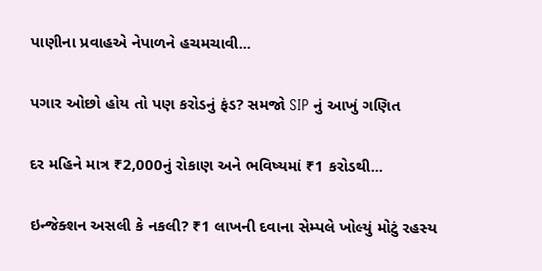પાણીના પ્રવાહએ નેપાળને હચમચાવી...

પગાર ઓછો હોય તો પણ કરોડનું ફંડ? સમજો SIP નું આખું ગણિત

દર મહિને માત્ર ₹2,000નું રોકાણ અને ભવિષ્યમાં ₹1 કરોડથી...

ઇન્જેક્શન અસલી કે નકલી? ₹1 લાખની દવાના સેમ્પલે ખોલ્યું મોટું રહસ્ય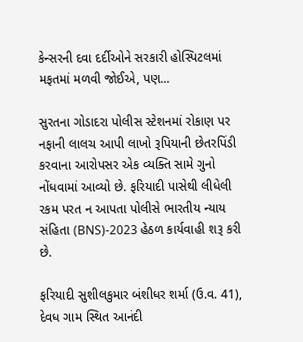કેન્સરની દવા દર્દીઓને સરકારી હોસ્પિટલમાં મફતમાં મળવી જોઈએ, પણ...

સુરતના ગોડાદરા પોલીસ સ્ટેશનમાં રોકાણ પર નફાની લાલચ આપી લાખો રૂપિયાની છેતરપિંડી કરવાના આરોપસર એક વ્યક્તિ સામે ગુનો નોંધવામાં આવ્યો છે. ફરિયાદી પાસેથી લીધેલી રકમ પરત ન આપતા પોલીસે ભારતીય ન્યાય સંહિતા (BNS)-2023 હેઠળ કાર્યવાહી શરૂ કરી છે.

ફરિયાદી સુશીલકુમાર બંશીધર શર્મા (ઉ.વ. 41), દેવધ ગામ સ્થિત આનંદી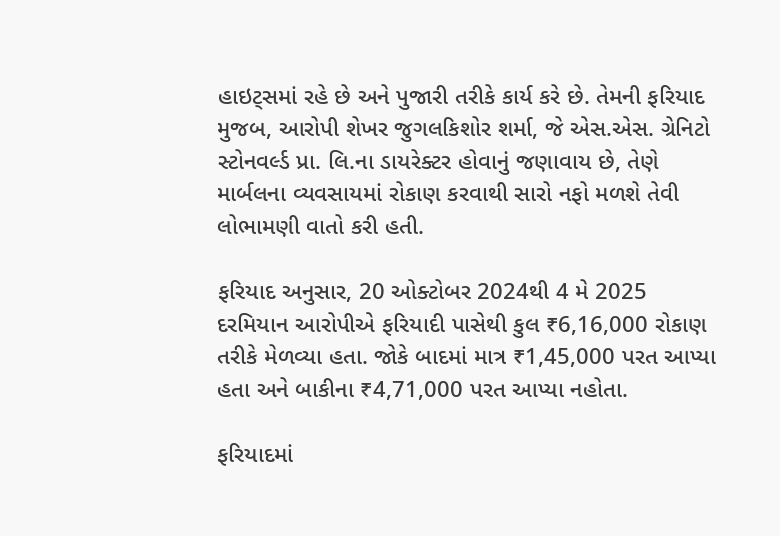હાઇટ્સમાં રહે છે અને પુજારી તરીકે કાર્ય કરે છે. તેમની ફરિયાદ મુજબ, આરોપી શેખર જુગલકિશોર શર્મા, જે એસ.એસ. ગ્રેનિટો સ્ટોનવર્લ્ડ પ્રા. લિ.ના ડાયરેક્ટર હોવાનું જણાવાય છે, તેણે માર્બલના વ્યવસાયમાં રોકાણ કરવાથી સારો નફો મળશે તેવી લોભામણી વાતો કરી હતી.

ફરિયાદ અનુસાર, 20 ઓક્ટોબર 2024થી 4 મે 2025 દરમિયાન આરોપીએ ફરિયાદી પાસેથી કુલ ₹6,16,000 રોકાણ તરીકે મેળવ્યા હતા. જોકે બાદમાં માત્ર ₹1,45,000 પરત આપ્યા હતા અને બાકીના ₹4,71,000 પરત આપ્યા નહોતા.

ફરિયાદમાં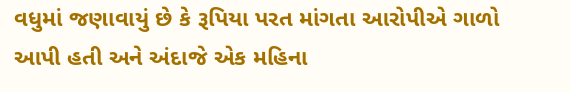વધુમાં જણાવાયું છે કે રૂપિયા પરત માંગતા આરોપીએ ગાળો આપી હતી અને અંદાજે એક મહિના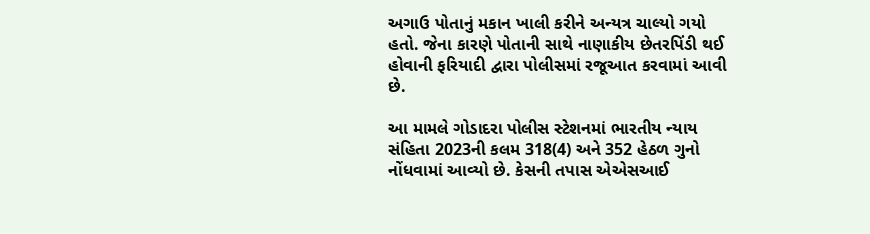અગાઉ પોતાનું મકાન ખાલી કરીને અન્યત્ર ચાલ્યો ગયો હતો. જેના કારણે પોતાની સાથે નાણાકીય છેતરપિંડી થઈ હોવાની ફરિયાદી દ્વારા પોલીસમાં રજૂઆત કરવામાં આવી છે.

આ મામલે ગોડાદરા પોલીસ સ્ટેશનમાં ભારતીય ન્યાય સંહિતા 2023ની કલમ 318(4) અને 352 હેઠળ ગુનો નોંધવામાં આવ્યો છે. કેસની તપાસ એએસઆઈ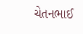ચેતનભાઈ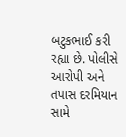બટુકભાઈ કરી રહ્યા છે. પોલીસે આરોપી અને તપાસ દરમિયાન સામે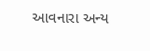આવનારા અન્ય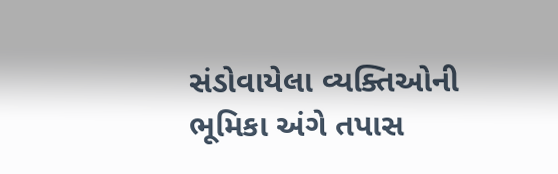સંડોવાયેલા વ્યક્તિઓની ભૂમિકા અંગે તપાસ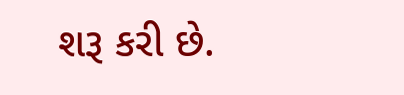શરૂ કરી છે.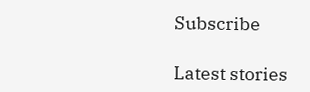Subscribe

Latest stories